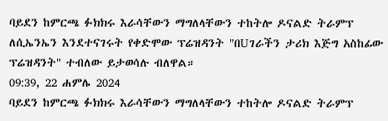ባይደን ከምርጫ ፉክክሩ እራሳቸውን ማግለላቸውን ተከትሎ ዶናልድ ትራምፕ ለሲኤንኤን እንደተናገሩት የቀድሞው ፕሬዝዳንት "በUገራችን ታሪክ እጅግ አስከፊው ፕሬዝዳንት" ተብለው ይታወሳሉ ብለዋል።
09:39, 22 ሐምሌ 2024
ባይደን ከምርጫ ፉክክሩ እራሳቸውን ማግለላቸውን ተከትሎ ዶናልድ ትራምፕ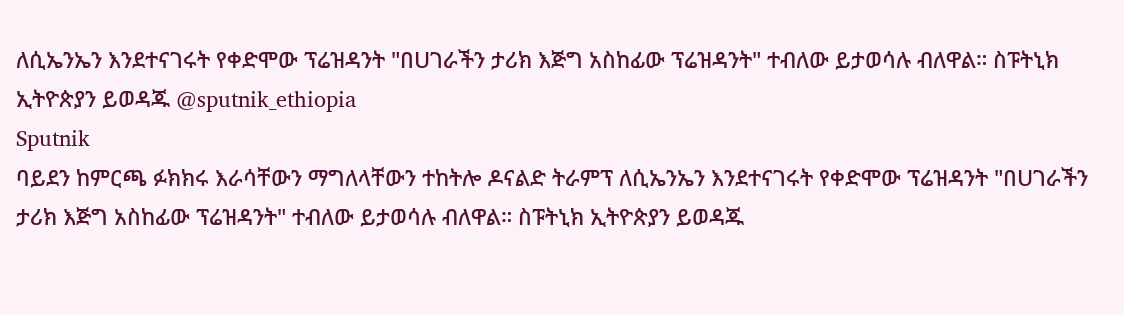ለሲኤንኤን እንደተናገሩት የቀድሞው ፕሬዝዳንት "በUገራችን ታሪክ እጅግ አስከፊው ፕሬዝዳንት" ተብለው ይታወሳሉ ብለዋል። ስፑትኒክ ኢትዮጵያን ይወዳጁ @sputnik_ethiopia
Sputnik
ባይደን ከምርጫ ፉክክሩ እራሳቸውን ማግለላቸውን ተከትሎ ዶናልድ ትራምፕ ለሲኤንኤን እንደተናገሩት የቀድሞው ፕሬዝዳንት "በUገራችን ታሪክ እጅግ አስከፊው ፕሬዝዳንት" ተብለው ይታወሳሉ ብለዋል። ስፑትኒክ ኢትዮጵያን ይወዳጁ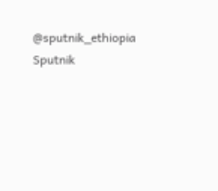@sputnik_ethiopia
Sputnik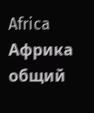Africa
Африка общий